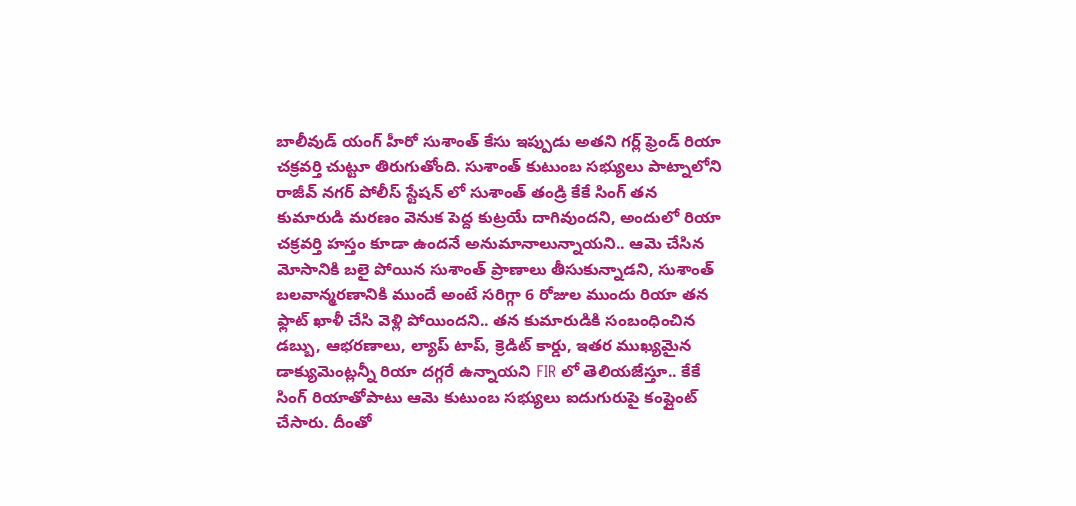బాలీవుడ్ యంగ్ హీరో సుశాంత్ కేసు ఇప్పుడు అతని గర్ల్ ఫ్రెండ్ రియా చక్రవర్తి చుట్టూ తిరుగుతోంది. సుశాంత్ కుటుంబ సభ్యులు పాట్నాలోని రాజీవ్ నగర్ పోలీస్ స్టేషన్ లో సుశాంత్ తండ్రి కేకే సింగ్ తన కుమారుడి మరణం వెనుక పెద్ద కుట్రయే దాగివుందని, అందులో రియా చక్రవర్తి హస్తం కూడా ఉందనే అనుమానాలున్నాయని.. ఆమె చేసిన మోసానికి బలై పోయిన సుశాంత్ ప్రాణాలు తీసుకున్నాడని, సుశాంత్ బలవాన్మరణానికి ముందే అంటే సరిగ్గా 6 రోజుల ముందు రియా తన ఫ్లాట్ ఖాళీ చేసి వెళ్లి పోయిందని.. తన కుమారుడికి సంబంధించిన డబ్బు, ఆభరణాలు, ల్యాప్ టాప్, క్రెడిట్ కార్డు, ఇతర ముఖ్యమైన డాక్యుమెంట్లన్నీ రియా దగ్గరే ఉన్నాయని FIR లో తెలియజేస్తూ.. కేకే సింగ్ రియాతోపాటు ఆమె కుటుంబ సభ్యులు ఐదుగురుపై కంప్లైంట్ చేసారు. దీంతో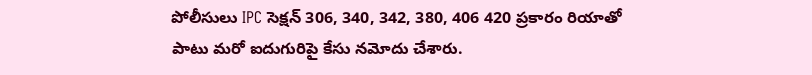పోలీసులు IPC సెక్షన్ 306, 340, 342, 380, 406 420 ప్రకారం రియాతో పాటు మరో ఐదుగురిపై కేసు నమోదు చేశారు.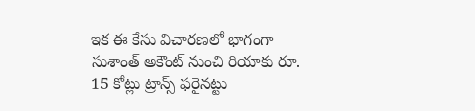ఇక ఈ కేసు విచారణలో భాగంగా సుశాంత్ అకౌంట్ నుంచి రియాకు రూ. 15 కోట్లు ట్రాన్స్ ఫరైనట్టు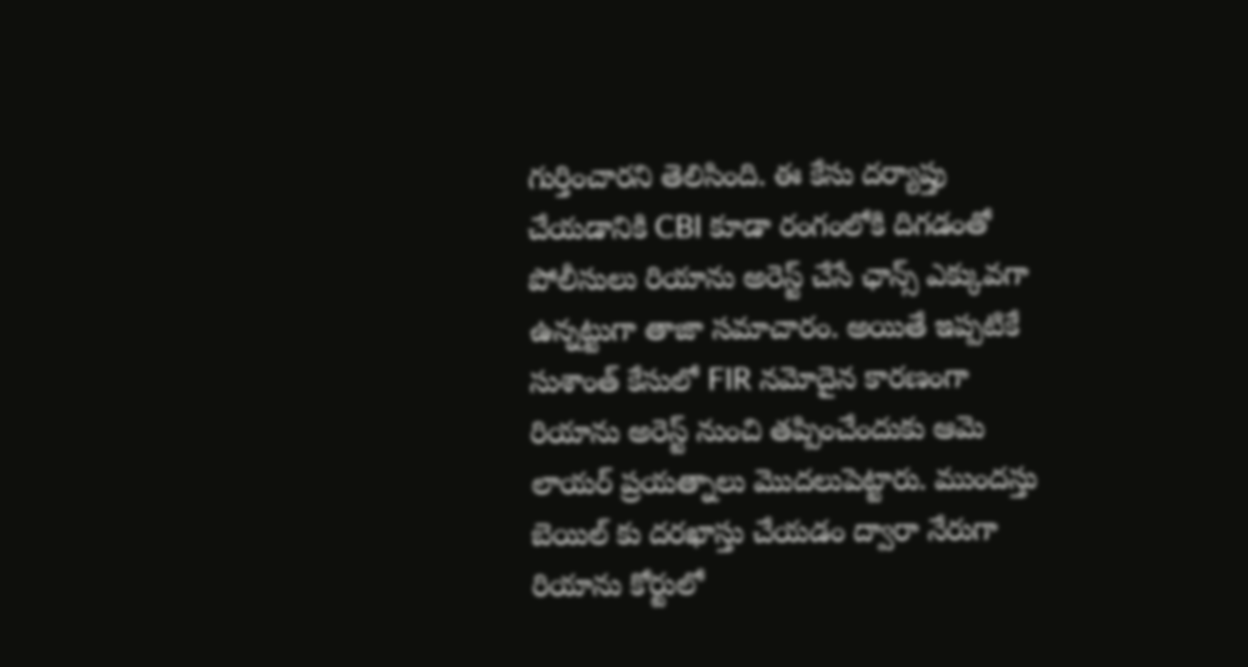గుర్తించారని తెలిసింది. ఈ కేసు దర్యాప్తు చేయడానికి CBI కూడా రంగంలోకి దిగడంతో పోలీసులు రియాను అరెస్ట్ చేసే ఛాన్స్ ఎక్కువగా ఉన్నట్టుగా తాజా సమాచారం. అయితే ఇప్పటికే సుశాంత్ కేసులో FIR నమోదైన కారణంగా రియాను అరెస్ట్ నుంచి తప్పించేందుకు ఆమె లాయర్ ప్రయత్నాలు మొదలుపెట్టారు. ముందస్తు బెయిల్ కు దరఖాస్తు చేయడం ద్వారా నేరుగా రియాను కోర్టులో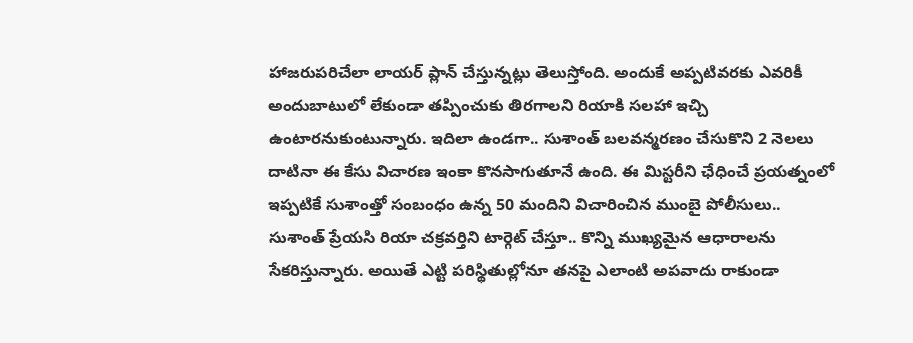హాజరుపరిచేలా లాయర్ ప్లాన్ చేస్తున్నట్లు తెలుస్తోంది. అందుకే అప్పటివరకు ఎవరికీ అందుబాటులో లేకుండా తప్పించుకు తిరగాలని రియాకి సలహా ఇచ్చి ఉంటారనుకుంటున్నారు. ఇదిలా ఉండగా.. సుశాంత్ బలవన్మరణం చేసుకొని 2 నెలలు దాటినా ఈ కేసు విచారణ ఇంకా కొనసాగుతూనే ఉంది. ఈ మిస్టరీని ఛేధించే ప్రయత్నంలో ఇప్పటికే సుశాంత్తో సంబంధం ఉన్న 50 మందిని విచారించిన ముంబై పోలీసులు.. సుశాంత్ ప్రేయసి రియా చక్రవర్తిని టార్గెట్ చేస్తూ.. కొన్ని ముఖ్యమైన ఆధారాలను సేకరిస్తున్నారు. అయితే ఎట్టి పరిస్థితుల్లోనూ తనపై ఎలాంటి అపవాదు రాకుండా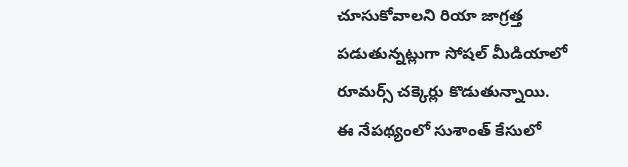చూసుకోవాలని రియా జాగ్రత్త పడుతున్నట్లుగా సోషల్ మీడియాలో రూమర్స్ చక్కెర్లు కొడుతున్నాయి.
ఈ నేపథ్యంలో సుశాంత్ కేసులో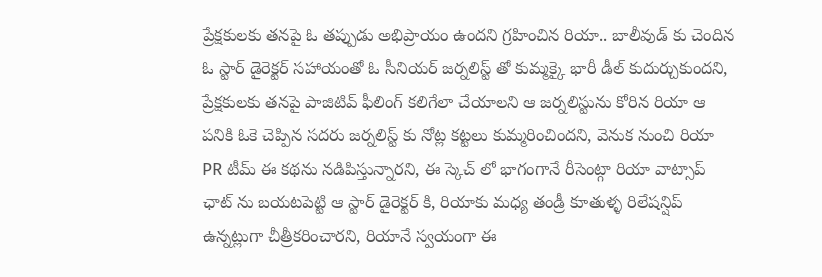ప్రేక్షకులకు తనపై ఓ తప్పుడు అభిప్రాయం ఉందని గ్రహించిన రియా.. బాలీవుడ్ కు చెందిన ఓ స్టార్ డైరెక్టర్ సహాయంతో ఓ సీనియర్ జర్నలిస్ట్ తో కుమ్మక్కై భారీ డీల్ కుదుర్చుకుందని, ప్రేక్షకులకు తనపై పాజిటివ్ ఫీలింగ్ కలిగేలా చేయాలని ఆ జర్నలిస్టును కోరిన రియా ఆ పనికి ఓకె చెప్పిన సదరు జర్నలిస్ట్ కు నోట్ల కట్టలు కుమ్మరించిందని, వెనుక నుంచి రియా PR టీమ్ ఈ కథను నడిపిస్తున్నారని, ఈ స్కెచ్ లో భాగంగానే రీసెంట్గా రియా వాట్సాప్ ఛాట్ ను బయటపెట్టి ఆ స్టార్ డైరెక్టర్ కి, రియాకు మధ్య తండ్రీ కూతుళ్ళ రిలేషన్షిప్ ఉన్నట్లుగా చీత్రీకరించారని, రియానే స్వయంగా ఈ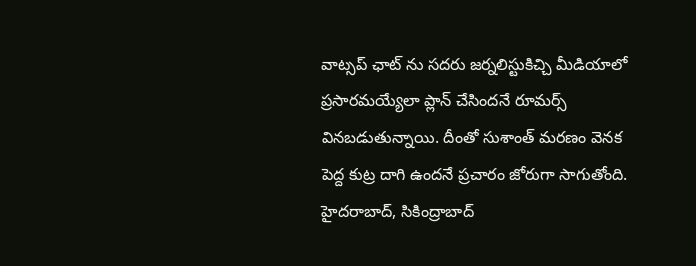వాట్సప్ ఛాట్ ను సదరు జర్నలిస్టుకిచ్చి మీడియాలో ప్రసారమయ్యేలా ప్లాన్ చేసిందనే రూమర్స్ వినబడుతున్నాయి. దీంతో సుశాంత్ మరణం వెనక పెద్ద కుట్ర దాగి ఉందనే ప్రచారం జోరుగా సాగుతోంది.
హైదరాబాద్, సికింద్రాబాద్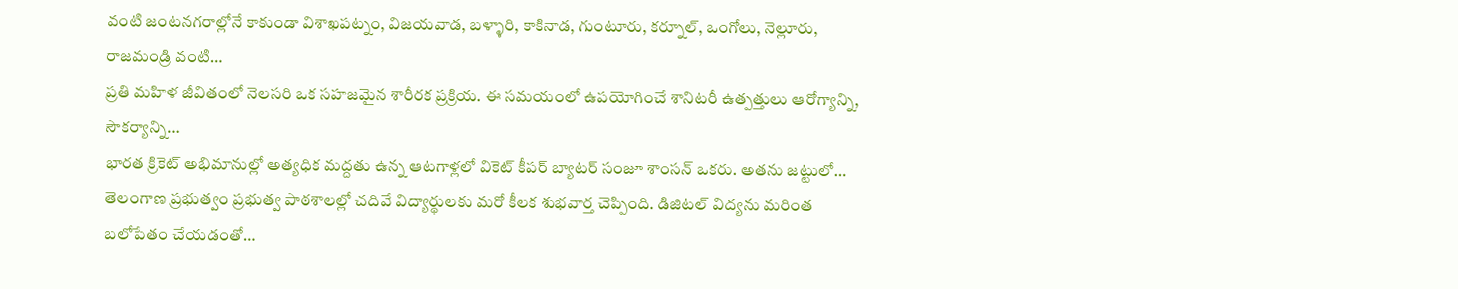వంటి జంటనగరాల్లోనే కాకుండా విశాఖపట్నం, విజయవాడ, బళ్ళారి, కాకినాడ, గుంటూరు, కర్నూల్, ఒంగోలు, నెల్లూరు, రాజమండ్రి వంటి…
ప్రతి మహిళ జీవితంలో నెలసరి ఒక సహజమైన శారీరక ప్రక్రియ. ఈ సమయంలో ఉపయోగించే శానిటరీ ఉత్పత్తులు ఆరోగ్యాన్ని, సౌకర్యాన్ని…
భారత క్రికెట్ అభిమానుల్లో అత్యధిక మద్దతు ఉన్న ఆటగాళ్లలో వికెట్ కీపర్ బ్యాటర్ సంజూ శాంసన్ ఒకరు. అతను జట్టులో…
తెలంగాణ ప్రభుత్వం ప్రభుత్వ పాఠశాలల్లో చదివే విద్యార్థులకు మరో కీలక శుభవార్త చెప్పింది. డిజిటల్ విద్యను మరింత బలోపేతం చేయడంతో…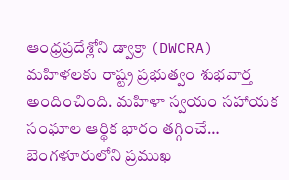ఆంధ్రప్రదేశ్లోని డ్వాక్రా (DWCRA) మహిళలకు రాష్ట్ర ప్రభుత్వం శుభవార్త అందించింది. మహిళా స్వయం సహాయక సంఘాల ఆర్థిక భారం తగ్గించే…
బెంగళూరులోని ప్రముఖ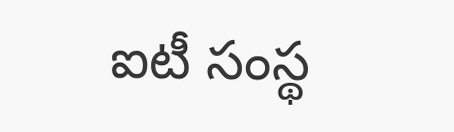ఐటీ సంస్థ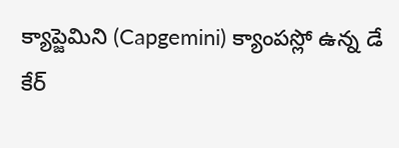క్యాప్జెమిని (Capgemini) క్యాంపస్లో ఉన్న డే కేర్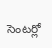సెంటర్లో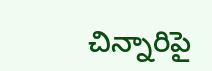చిన్నారిపై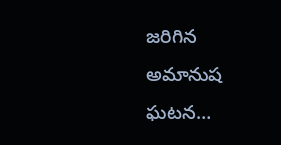జరిగిన అమానుష ఘటన…